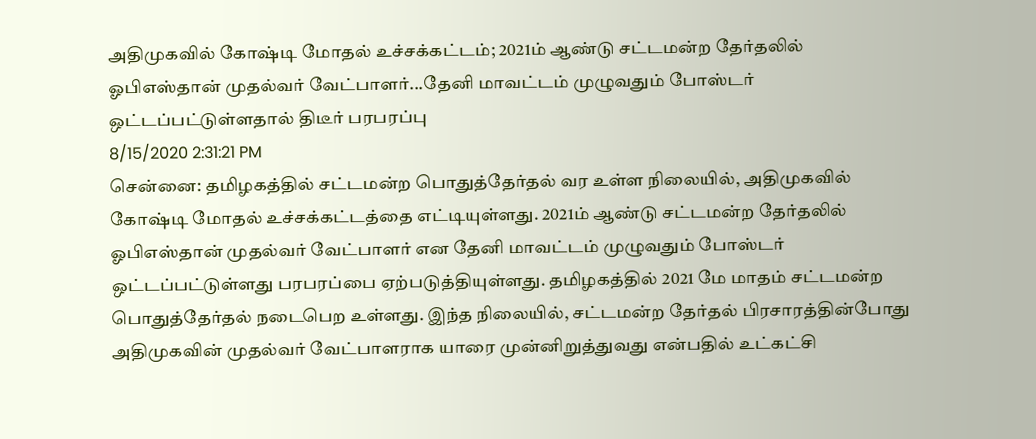அதிமுகவில் கோஷ்டி மோதல் உச்சக்கட்டம்; 2021ம் ஆண்டு சட்டமன்ற தேர்தலில் ஓபிஎஸ்தான் முதல்வர் வேட்பாளர்...தேனி மாவட்டம் முழுவதும் போஸ்டர் ஒட்டப்பட்டுள்ளதால் திடீர் பரபரப்பு
8/15/2020 2:31:21 PM
சென்னை: தமிழகத்தில் சட்டமன்ற பொதுத்தேர்தல் வர உள்ள நிலையில், அதிமுகவில் கோஷ்டி மோதல் உச்சக்கட்டத்தை எட்டியுள்ளது. 2021ம் ஆண்டு சட்டமன்ற தேர்தலில் ஓபிஎஸ்தான் முதல்வர் வேட்பாளர் என தேனி மாவட்டம் முழுவதும் போஸ்டர் ஒட்டப்பட்டுள்ளது பரபரப்பை ஏற்படுத்தியுள்ளது. தமிழகத்தில் 2021 மே மாதம் சட்டமன்ற பொதுத்தேர்தல் நடைபெற உள்ளது. இந்த நிலையில், சட்டமன்ற தேர்தல் பிரசாரத்தின்போது அதிமுகவின் முதல்வர் வேட்பாளராக யாரை முன்னிறுத்துவது என்பதில் உட்கட்சி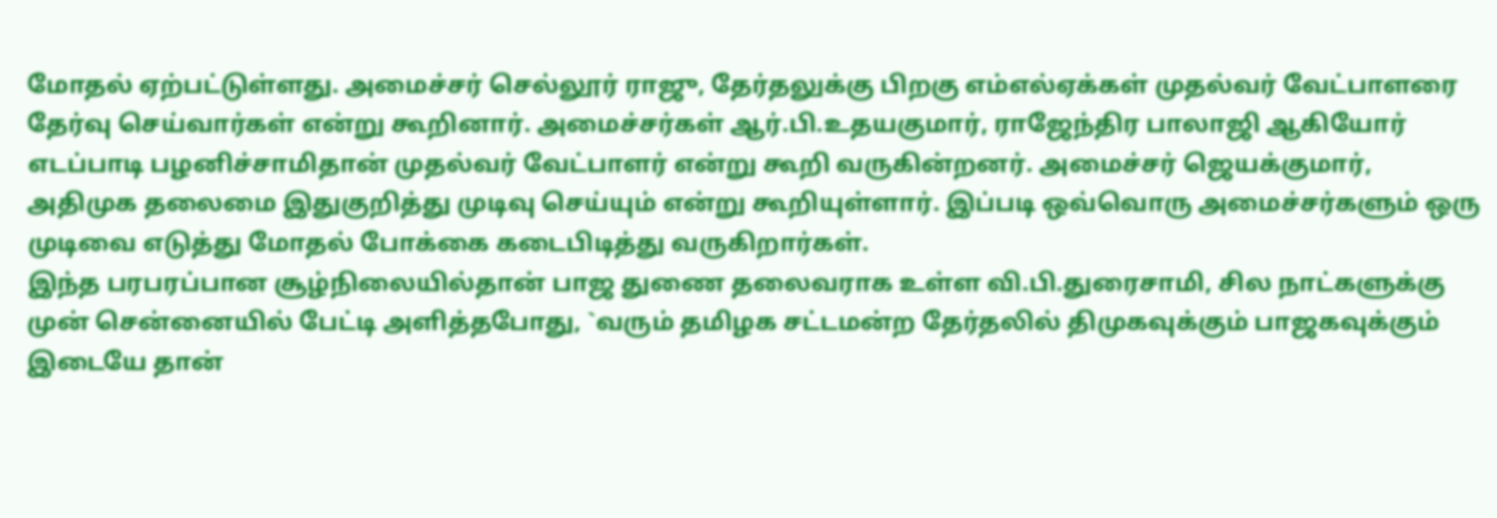மோதல் ஏற்பட்டுள்ளது. அமைச்சர் செல்லூர் ராஜு, தேர்தலுக்கு பிறகு எம்எல்ஏக்கள் முதல்வர் வேட்பாளரை தேர்வு செய்வார்கள் என்று கூறினார். அமைச்சர்கள் ஆர்.பி.உதயகுமார், ராஜேந்திர பாலாஜி ஆகியோர் எடப்பாடி பழனிச்சாமிதான் முதல்வர் வேட்பாளர் என்று கூறி வருகின்றனர். அமைச்சர் ஜெயக்குமார், அதிமுக தலைமை இதுகுறித்து முடிவு செய்யும் என்று கூறியுள்ளார். இப்படி ஒவ்வொரு அமைச்சர்களும் ஒரு முடிவை எடுத்து மோதல் போக்கை கடைபிடித்து வருகிறார்கள்.
இந்த பரபரப்பான சூழ்நிலையில்தான் பாஜ துணை தலைவராக உள்ள வி.பி.துரைசாமி, சில நாட்களுக்கு முன் சென்னையில் பேட்டி அளித்தபோது, `வரும் தமிழக சட்டமன்ற தேர்தலில் திமுகவுக்கும் பாஜகவுக்கும் இடையே தான்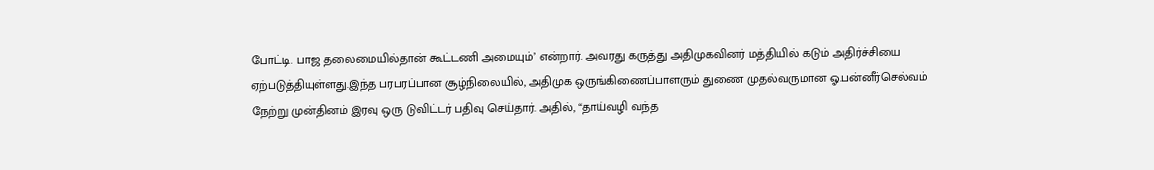போட்டி. பாஜ தலைமையில்தான் கூட்டணி அமையும்’ என்றார். அவரது கருத்து அதிமுகவினர் மத்தியில் கடும் அதிர்ச்சியை ஏற்படுத்தியுள்ளது.இந்த பரபரப்பான சூழ்நிலையில், அதிமுக ஒருங்கிணைப்பாளரும் துணை முதல்வருமான ஓ.பன்னீர்செல்வம் நேற்று முன்தினம் இரவு ஒரு டுவிட்டர் பதிவு செய்தார். அதில், “தாய்வழி வந்த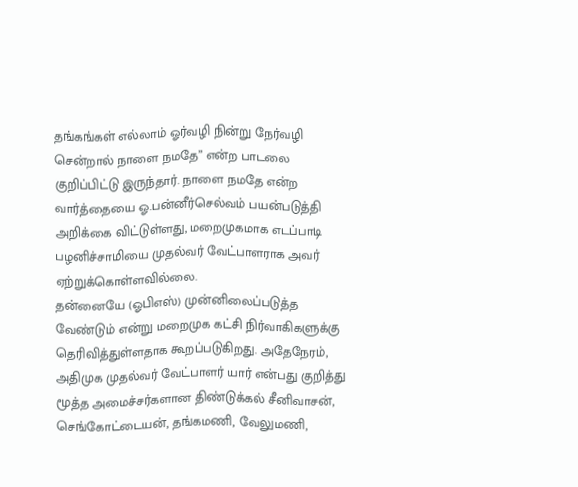தங்கங்கள் எல்லாம் ஓர்வழி நின்று நேர்வழி சென்றால் நாளை நமதே” என்ற பாடலை குறிப்பிட்டு இருந்தார். நாளை நமதே என்ற வார்த்தையை ஓ.பன்னீர்செல்வம் பயன்படுத்தி அறிக்கை விட்டுள்ளது, மறைமுகமாக எடப்பாடி பழனிச்சாமியை முதல்வர் வேட்பாளராக அவர் ஏற்றுக்கொள்ளவில்லை.
தன்னையே (ஓபிஎஸ்) முன்னிலைப்படுத்த வேண்டும் என்று மறைமுக கட்சி நிர்வாகிகளுக்கு தெரிவித்துள்ளதாக கூறப்படுகிறது. அதேநேரம், அதிமுக முதல்வர் வேட்பாளர் யார் என்பது குறித்து மூத்த அமைச்சர்களான திண்டுக்கல் சீனிவாசன், செங்கோட்டையன், தங்கமணி, வேலுமணி,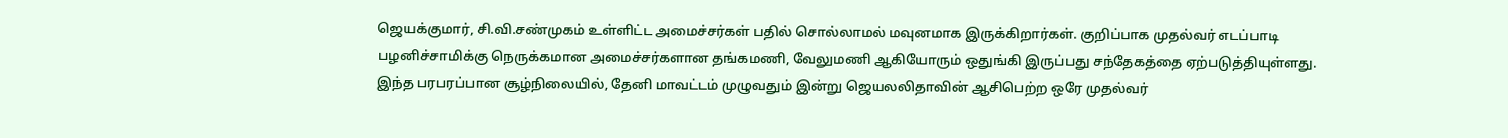ஜெயக்குமார், சி.வி.சண்முகம் உள்ளிட்ட அமைச்சர்கள் பதில் சொல்லாமல் மவுனமாக இருக்கிறார்கள். குறிப்பாக முதல்வர் எடப்பாடி பழனிச்சாமிக்கு நெருக்கமான அமைச்சர்களான தங்கமணி, வேலுமணி ஆகியோரும் ஒதுங்கி இருப்பது சந்தேகத்தை ஏற்படுத்தியுள்ளது. இந்த பரபரப்பான சூழ்நிலையில், தேனி மாவட்டம் முழுவதும் இன்று ஜெயலலிதாவின் ஆசிபெற்ற ஒரே முதல்வர்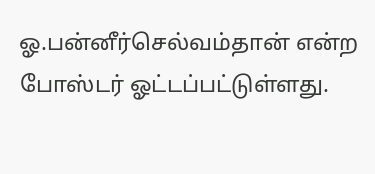ஓ.பன்னீர்செல்வம்தான் என்ற போஸ்டர் ஓட்டப்பட்டுள்ளது.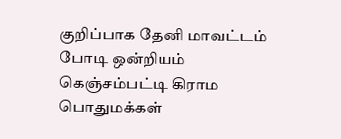குறிப்பாக தேனி மாவட்டம் போடி ஒன்றியம் கெஞ்சம்பட்டி கிராம பொதுமக்கள்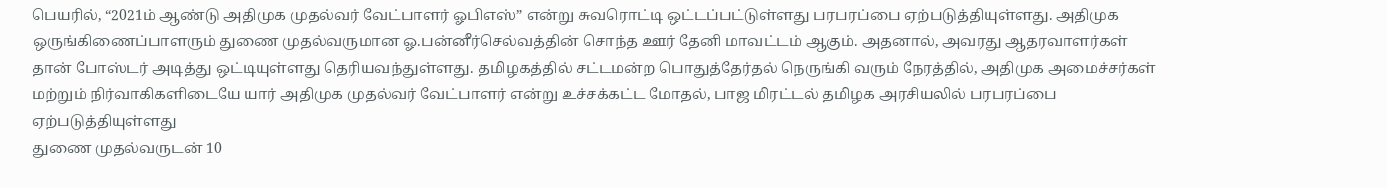பெயரில், “2021ம் ஆண்டு அதிமுக முதல்வர் வேட்பாளர் ஓபிஎஸ்” என்று சுவரொட்டி ஒட்டப்பட்டுள்ளது பரபரப்பை ஏற்படுத்தியுள்ளது. அதிமுக ஒருங்கிணைப்பாளரும் துணை முதல்வருமான ஓ.பன்னீர்செல்வத்தின் சொந்த ஊர் தேனி மாவட்டம் ஆகும். அதனால், அவரது ஆதரவாளர்கள் தான் போஸ்டர் அடித்து ஒட்டியுள்ளது தெரியவந்துள்ளது. தமிழகத்தில் சட்டமன்ற பொதுத்தேர்தல் நெருங்கி வரும் நேரத்தில், அதிமுக அமைச்சர்கள் மற்றும் நிர்வாகிகளிடையே யார் அதிமுக முதல்வர் வேட்பாளர் என்று உச்சக்கட்ட மோதல், பாஜ மிரட்டல் தமிழக அரசியலில் பரபரப்பை ஏற்படுத்தியுள்ளது
துணை முதல்வருடன் 10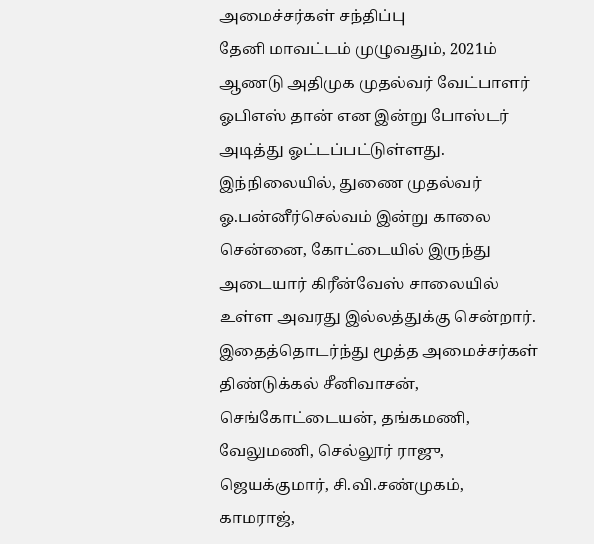அமைச்சர்கள் சந்திப்பு
தேனி மாவட்டம் முழுவதும், 2021ம் ஆணடு அதிமுக முதல்வர் வேட்பாளர் ஓபிஎஸ் தான் என இன்று போஸ்டர் அடித்து ஓட்டப்பட்டுள்ளது. இந்நிலையில், துணை முதல்வர் ஓ.பன்னீர்செல்வம் இன்று காலை சென்னை, கோட்டையில் இருந்து அடையார் கிரீன்வேஸ் சாலையில் உள்ள அவரது இல்லத்துக்கு சென்றார். இதைத்தொடர்ந்து மூத்த அமைச்சர்கள் திண்டுக்கல் சீனிவாசன், செங்கோட்டையன், தங்கமணி, வேலுமணி, செல்லூர் ராஜு, ஜெயக்குமார், சி.வி.சண்முகம், காமராஜ்,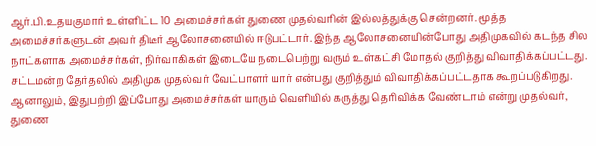ஆர்.பி.உதயகுமார் உள்ளிட்ட 10 அமைச்சர்கள் துணை முதல்வரின் இல்லத்துக்கு சென்றனர். மூத்த அமைச்சர்களுடன் அவர் திடீர் ஆலோசனையில் ஈடுபட்டார். இந்த ஆலோசனையின்போது அதிமுகவில் கடந்த சில நாட்களாக அமைச்சர்கள், நிர்வாகிகள் இடையே நடைபெற்று வரும் உள்கட்சி மோதல் குறித்து விவாதிக்கப்பட்டது. சட்டமன்ற தேர்தலில் அதிமுக முதல்வர் வேட்பாளர் யார் என்பது குறித்தும் விவாதிக்கப்பட்டதாக கூறப்படுகிறது. ஆனாலும், இதுபற்றி இப்போது அமைச்சர்கள் யாரும் வெளியில் கருத்து தெரிவிக்க வேண்டாம் என்று முதல்வர், துணை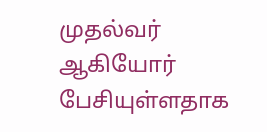முதல்வர் ஆகியோர் பேசியுள்ளதாக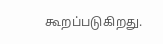கூறப்படுகிறது.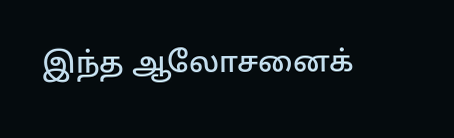இந்த ஆலோசனைக்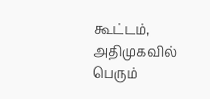கூட்டம், அதிமுகவில் பெரும்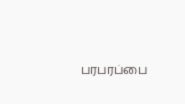பரபரப்பை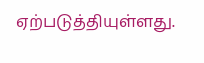ஏற்படுத்தியுள்ளது.